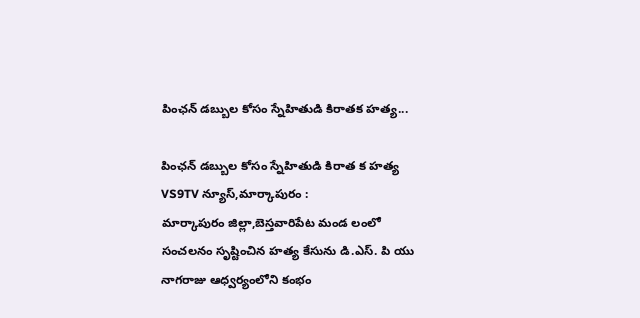పింఛన్ డబ్బుల కోసం స్నేహితుడి కిరాతక హత్య...

పింఛన్ డబ్బుల కోసం స్నేహితుడి కిరాత క హత్య
VS9TV న్యూస్,మార్కాపురం :
మార్కాపురం జిల్లా,బెస్తవారిపేట మండ లంలో సంచలనం సృష్టించిన హత్య కేసును డి.ఎస్. పి యు నాగరాజు ఆధ్వర్యంలోని కంభం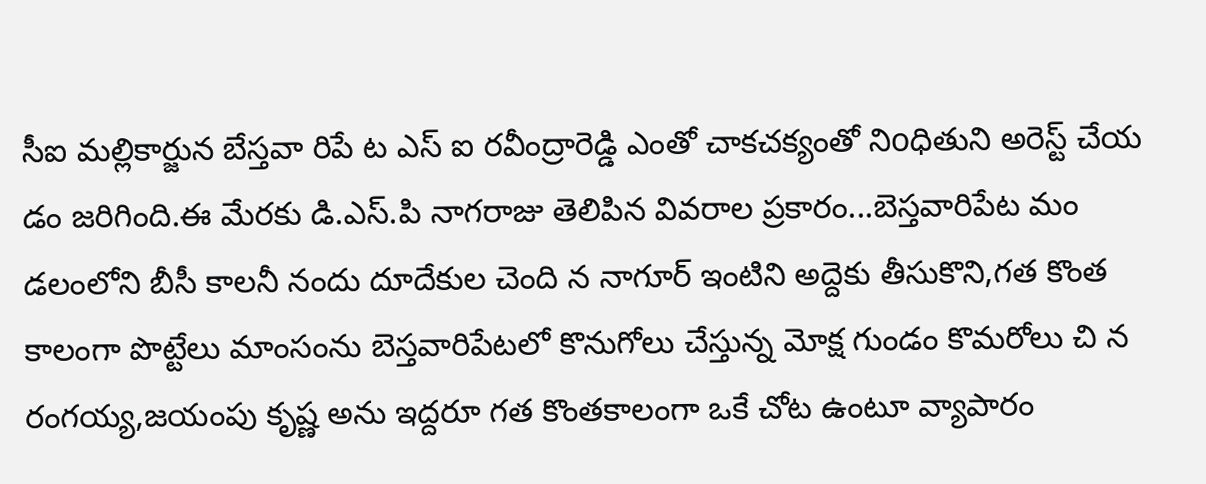సీఐ మల్లికార్జున బేస్తవా రిపే ట ఎస్ ఐ రవీంద్రారెడ్డి ఎంతో చాకచక్యంతో నిoధితుని అరెస్ట్ చేయ డం జరిగింది.ఈ మేరకు డి.ఎస్.పి నాగరాజు తెలిపిన వివరాల ప్రకారం...బెస్తవారిపేట మం డలంలోని బీసీ కాలనీ నందు దూదేకుల చెంది న నాగూర్ ఇంటిని అద్దెకు తీసుకొని,గత కొంత కాలంగా పొట్టేలు మాంసంను బెస్తవారిపేటలో కొనుగోలు చేస్తున్న మోక్ష గుండం కొమరోలు చి న రంగయ్య,జయంపు కృష్ణ అను ఇద్దరూ గత కొంతకాలంగా ఒకే చోట ఉంటూ వ్యాపారం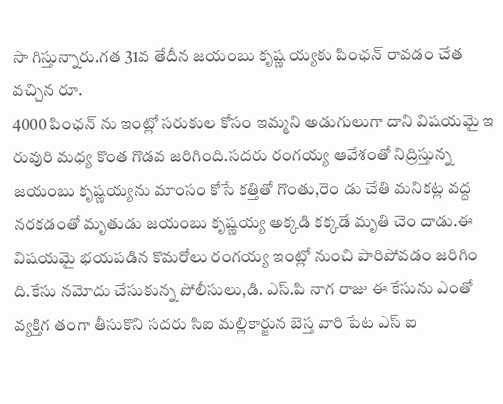సా గిస్తున్నారు.గత 31వ తేదీన జయంబు కృష్ణ య్యకు పింఛన్ రావడం చేత వచ్చిన రూ.
4000 పింఛన్ ను ఇంట్లో సరుకుల కోసం ఇమ్మని అడుగులుగా దాని విషయమై ఇ రువురి మధ్య కొంత గొడవ జరిగింది.సదరు రంగయ్య ఆవేశంతో నిద్రిస్తున్న జయంబు కృష్ణయ్యను మాంసం కోసే కత్తితో గొంతు,రెం డు చేతి మనికట్ల వద్ద నరకడంతో మృతుడు జయంబు కృష్ణయ్య అక్కడి కక్కడే మృతి చెం దాడు.ఈ విషయమై భయపడిన కొమరోలు రంగయ్య ఇంట్లో నుంచి పారిపోవడం జరిగిం ది.కేసు నమోదు చేసుకున్న పోలీసులు,డి. ఎస్.పి నాగ రాజు ఈ కేసును ఎంతో వ్యక్తిగ తంగా తీసుకొని సదరు సిఐ మల్లికార్జున బెస్త వారి పేట ఎస్ ఐ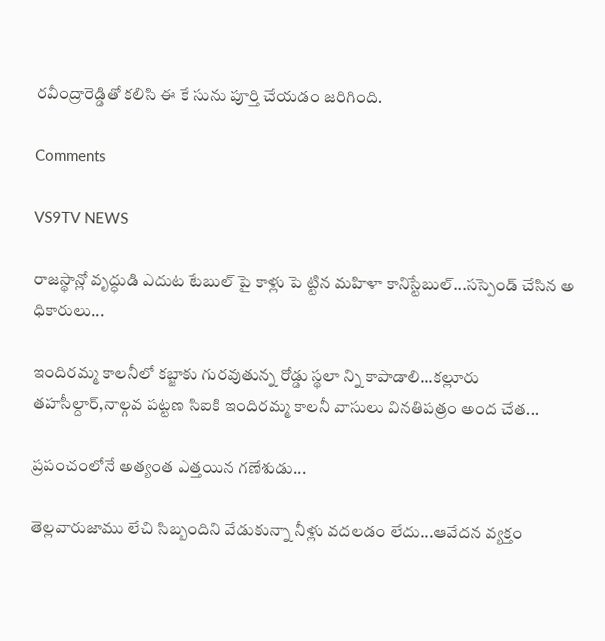రవీంద్రారెడ్డితో కలిసి ఈ కే సును పూర్తి చేయడం జరిగింది.

Comments

VS9TV NEWS

రాజస్థాన్లో వృద్ధుడి ఎదుట టేబుల్ పై కాళ్లు పె ట్టిన మహిళా కానిస్టేబుల్...సస్పెండ్ చేసిన అ ధికారులు...

ఇందిరమ్మ కాలనీలో కబ్జాకు గురవుతున్న రోడ్డు స్థలా న్ని కాపాడాలి...కల్లూరు తహసీల్దార్,నాల్గవ పట్టణ సిఐకి ఇందిరమ్మ కాలనీ వాసులు వినతిపత్రం అంద చేత...

ప్రపంచంలోనే అత్యంత ఎత్తయిన గణేశుడు...

తెల్లవారుజాము లేచి సిబ్బందిని వేడుకున్నా నీళ్లు వదలడం లేదు...ఆవేదన వ్యక్తం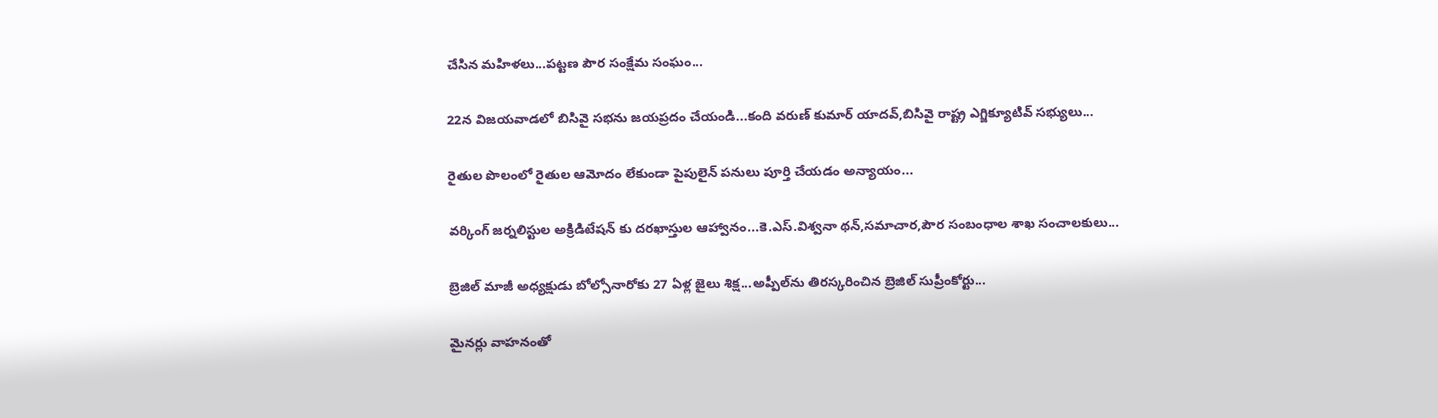చేసిన మహిళలు...పట్టణ పౌర సంక్షేమ సంఘం...

22న విజయవాడలో బిసివై సభను జయప్రదం చేయండి...కంది వరుణ్ కుమార్ యాదవ్,బిసివై రాష్ట్ర ఎగ్జిక్యూటివ్ సభ్యులు...

రైతుల పొలంలో రైతుల ఆమోదం లేకుండా పైపులైన్ పనులు పూర్తి చేయడం అన్యాయం...

వర్కింగ్ జర్నలిస్టుల అక్రిడిటేషన్ కు దరఖాస్తుల ఆహ్వానం...కె.ఎస్.విశ్వనా థన్,సమాచార,పౌర సంబంధాల శాఖ సంచాలకులు...

బ్రెజిల్ మాజీ అధ్యక్షుడు బోల్సోనారోకు 27 ఏళ్ల జైలు శిక్ష...అప్పీల్‌ను తిరస్కరించిన బ్రెజిల్ సుప్రీంకోర్టు...

మైనర్లు వాహనంతో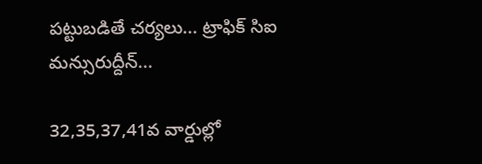పట్టుబడితే చర్యలు... ట్రాఫిక్ సిఐ మన్సురుద్దీన్...

32,35,37,41వ వార్డుల్లో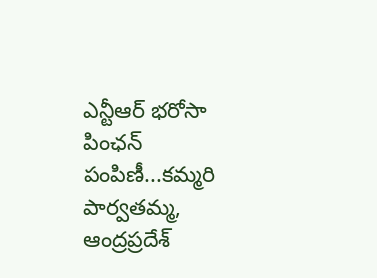ఎన్టీఆర్ భరోసా పింఛన్ పంపిణీ...కమ్మరి పార్వతమ్మ, ఆంద్రప్రదేశ్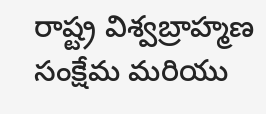రాష్ట్ర విశ్వబ్రాహ్మణ సంక్షేమ మరియు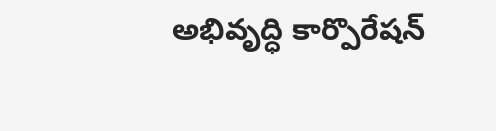అభివృద్ధి కార్పొరేషన్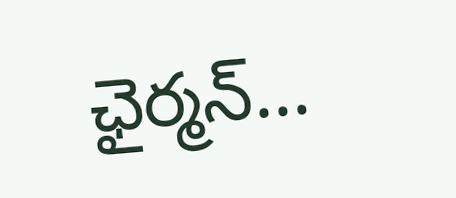ఛైర్మన్...